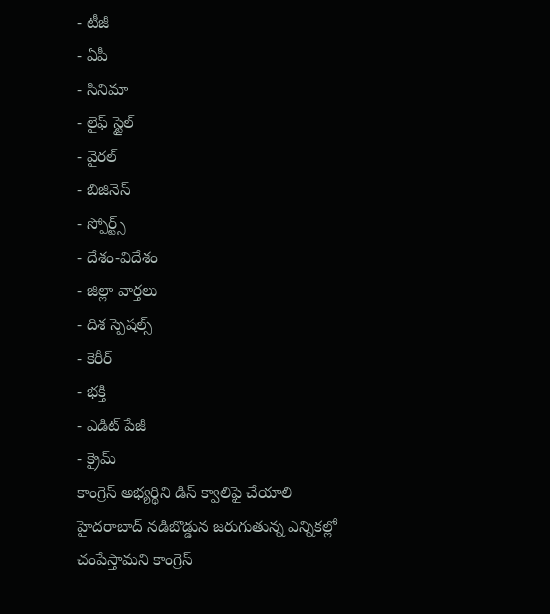- టీజీ
- ఏపీ
- సినిమా
- లైఫ్ స్టైల్
- వైరల్
- బిజినెస్
- స్పోర్ట్స్
- దేశం-విదేశం
- జిల్లా వార్తలు
- దిశ స్పెషల్స్
- కెరీర్
- భక్తి
- ఎడిట్ పేజీ
- క్రైమ్
కాంగ్రెస్ అభ్యర్థిని డిస్ క్వాలిఫై చేయాలి
హైదరాబాద్ నడిబొడ్డున జరుగుతున్న ఎన్నికల్లో చంపేస్తామని కాంగ్రెస్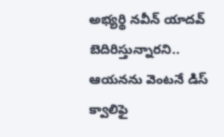అభ్యర్థి నవీన్ యాదవ్ బెదిరిస్తున్నారని.. ఆయనను వెంటనే డిస్ క్వాలిఫై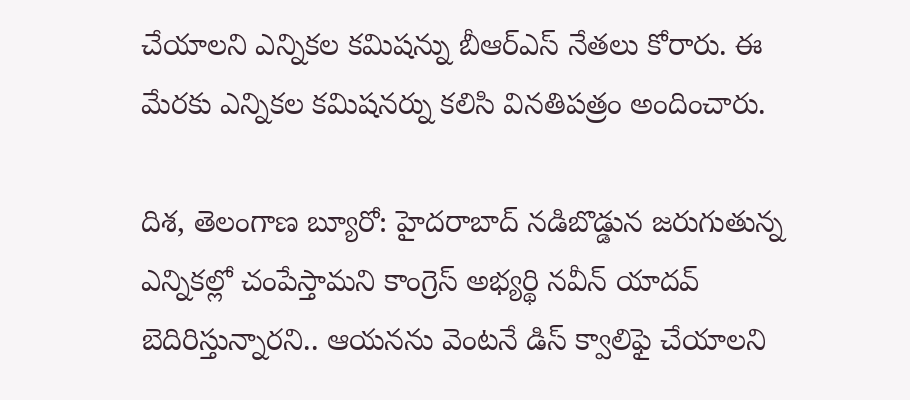చేయాలని ఎన్నికల కమిషన్ను బీఆర్ఎస్ నేతలు కోరారు. ఈ మేరకు ఎన్నికల కమిషనర్ను కలిసి వినతిపత్రం అందించారు.

దిశ, తెలంగాణ బ్యూరో: హైదరాబాద్ నడిబొడ్డున జరుగుతున్న ఎన్నికల్లో చంపేస్తామని కాంగ్రెస్ అభ్యర్థి నవీన్ యాదవ్ బెదిరిస్తున్నారని.. ఆయనను వెంటనే డిస్ క్వాలిఫై చేయాలని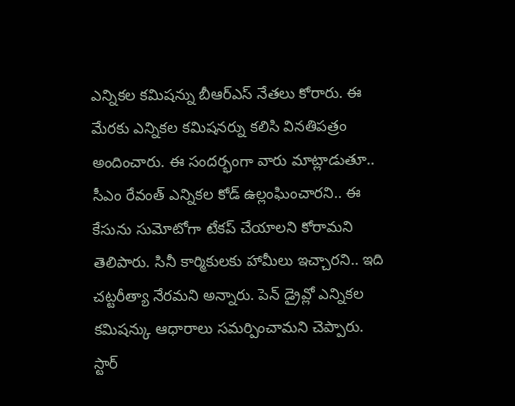ఎన్నికల కమిషన్ను బీఆర్ఎస్ నేతలు కోరారు. ఈ మేరకు ఎన్నికల కమిషనర్ను కలిసి వినతిపత్రం అందించారు. ఈ సందర్భంగా వారు మాట్లాడుతూ.. సీఎం రేవంత్ ఎన్నికల కోడ్ ఉల్లంఘించారని.. ఈ కేసును సుమోటోగా టేకప్ చేయాలని కోరామని తెలిపారు. సినీ కార్మికులకు హామీలు ఇచ్చారని.. ఇది చట్టరీత్యా నేరమని అన్నారు. పెన్ డ్రైవ్లో ఎన్నికల కమిషన్కు ఆధారాలు సమర్పించామని చెప్పారు.
స్టార్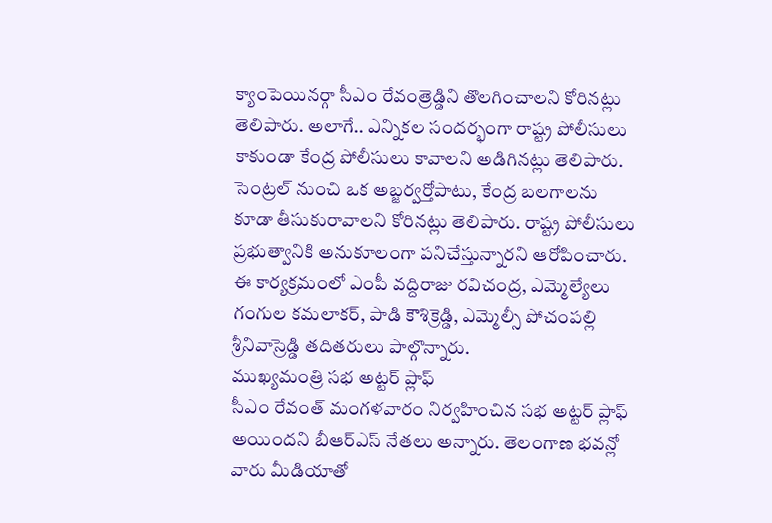క్యాంపెయినర్గా సీఎం రేవంత్రెడ్డిని తొలగించాలని కోరినట్లు తెలిపారు. అలాగే.. ఎన్నికల సందర్భంగా రాష్ట్ర పోలీసులు కాకుండా కేంద్ర పోలీసులు కావాలని అడిగినట్లు తెలిపారు. సెంట్రల్ నుంచి ఒక అబ్జర్వర్తోపాటు, కేంద్ర బలగాలను కూడా తీసుకురావాలని కోరినట్లు తెలిపారు. రాష్ట్ర పోలీసులు ప్రభుత్వానికి అనుకూలంగా పనిచేస్తున్నారని ఆరోపించారు. ఈ కార్యక్రమంలో ఎంపీ వద్దిరాజు రవిచంద్ర, ఎమ్మెల్యేలు గంగుల కమలాకర్, పాడి కౌశిక్రెడ్డి, ఎమ్మెల్సీ పోచంపల్లి శ్రీనివాస్రెడ్డి తదితరులు పాల్గొన్నారు.
ముఖ్యమంత్రి సభ అట్టర్ ప్లాఫ్
సీఎం రేవంత్ మంగళవారం నిర్వహించిన సభ అట్టర్ ప్లాఫ్ అయిందని బీఆర్ఎస్ నేతలు అన్నారు. తెలంగాణ భవన్లో వారు మీడియాతో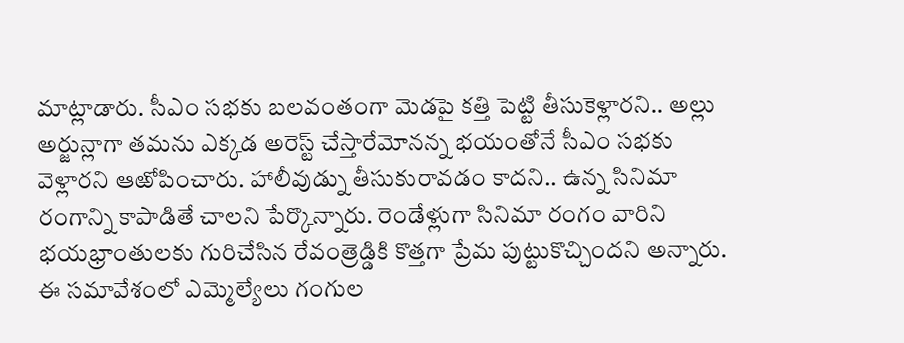మాట్లాడారు. సీఎం సభకు బలవంతంగా మెడపై కత్తి పెట్టి తీసుకెళ్లారని.. అల్లు అర్జున్లాగా తమను ఎక్కడ అరెస్ట్ చేస్తారేమోనన్న భయంతోనే సీఎం సభకు వెళ్లారని ఆఱోపించారు. హాలీవుడ్ను తీసుకురావడం కాదని.. ఉన్న సినిమా రంగాన్ని కాపాడితే చాలని పేర్కొన్నారు. రెండేళ్లుగా సినిమా రంగం వారిని భయభ్రాంతులకు గురిచేసిన రేవంత్రెడ్డికి కొత్తగా ప్రేమ పుట్టుకొచ్చిందని అన్నారు. ఈ సమావేశంలో ఎమ్మెల్యేలు గంగుల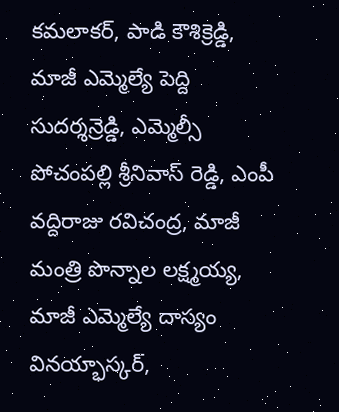కమలాకర్, పాడి కౌశిక్రెడ్డి, మాజీ ఎమ్మెల్యే పెద్ది సుదర్శన్రెడ్డి, ఎమ్మెల్సీ పోచంపల్లి శ్రీనివాస్ రెడ్డి, ఎంపీ వద్దిరాజు రవిచంద్ర, మాజీ మంత్రి పొన్నాల లక్ష్మయ్య, మాజీ ఎమ్మెల్యే దాస్యం వినయ్భాస్కర్,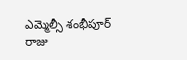ఎమ్మెల్సీ శంభీపూర్ రాజు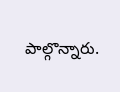పాల్గొన్నారు.